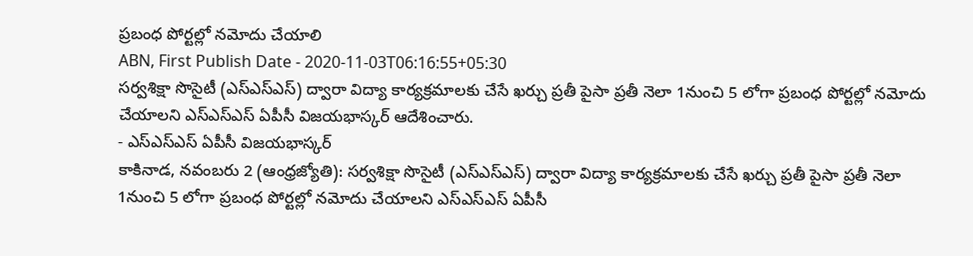ప్రబంధ పోర్టల్లో నమోదు చేయాలి
ABN, First Publish Date - 2020-11-03T06:16:55+05:30
సర్వశిక్షా సొసైటీ (ఎస్ఎస్ఎస్) ద్వారా విద్యా కార్యక్రమాలకు చేసే ఖర్చు ప్రతీ పైసా ప్రతీ నెలా 1నుంచి 5 లోగా ప్రబంధ పోర్టల్లో నమోదు చేయాలని ఎస్ఎస్ఎస్ ఏపీసీ విజయభాస్కర్ ఆదేశించారు.
- ఎస్ఎస్ఎస్ ఏపీసీ విజయభాస్కర్
కాకినాడ, నవంబరు 2 (ఆంధ్రజ్యోతి): సర్వశిక్షా సొసైటీ (ఎస్ఎస్ఎస్) ద్వారా విద్యా కార్యక్రమాలకు చేసే ఖర్చు ప్రతీ పైసా ప్రతీ నెలా 1నుంచి 5 లోగా ప్రబంధ పోర్టల్లో నమోదు చేయాలని ఎస్ఎస్ఎస్ ఏపీసీ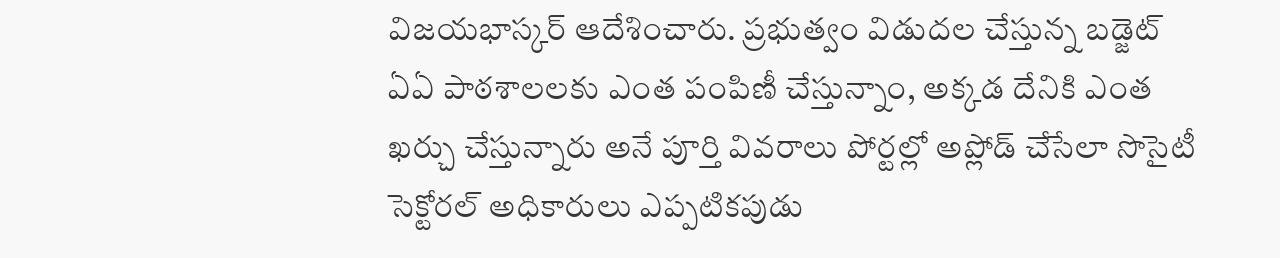విజయభాస్కర్ ఆదేశించారు. ప్రభుత్వం విడుదల చేస్తున్న బడ్జెట్ ఏఏ పాఠశాలలకు ఎంత పంపిణీ చేస్తున్నాం, అక్కడ దేనికి ఎంత ఖర్చు చేస్తున్నారు అనే పూర్తి వివరాలు పోర్టల్లో అప్లోడ్ చేసేలా సొసైటీ సెక్టోరల్ అధికారులు ఎప్పటికపుడు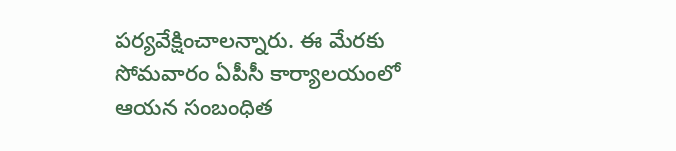పర్యవేక్షించాలన్నారు. ఈ మేరకు సోమవారం ఏపీసీ కార్యాలయంలో ఆయన సంబంధిత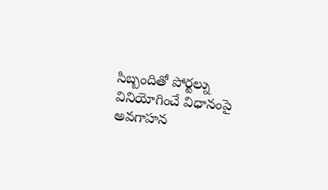సిబ్బందితో పోర్టల్ను వినియోగించే విధానంపై అవగాహన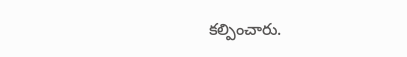కల్పించారు.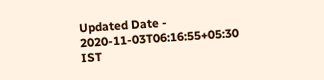Updated Date - 2020-11-03T06:16:55+05:30 IST